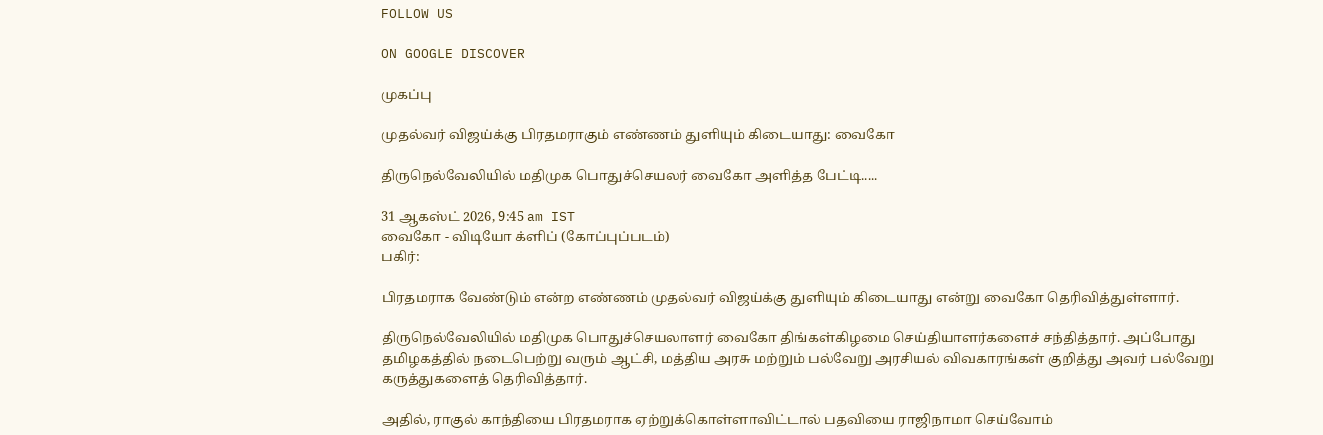FOLLOW US

ON GOOGLE DISCOVER

முகப்பு

முதல்வர் விஜய்க்கு பிரதமராகும் எண்ணம் துளியும் கிடையாது: வைகோ

திருநெல்வேலியில் மதிமுக பொதுச்செயலர் வைகோ அளித்த பேட்டி.....

31 ஆகஸ்ட் 2026, 9:45 am IST
வைகோ - விடியோ க்ளிப் (கோப்புப்படம்)
பகிர்:

பிரதமராக வேண்டும் என்ற எண்ணம் முதல்வர் விஜய்க்கு துளியும் கிடையாது என்று வைகோ தெரிவித்துள்ளார்.

திருநெல்வேலியில் மதிமுக பொதுச்செயலாளர் வைகோ திங்கள்கிழமை செய்தியாளர்களைச் சந்தித்தார். அப்போது தமிழகத்தில் நடைபெற்று வரும் ஆட்சி, மத்திய அரசு மற்றும் பல்வேறு அரசியல் விவகாரங்கள் குறித்து அவர் பல்வேறு கருத்துகளைத் தெரிவித்தார்.

அதில், ராகுல் காந்தியை பிரதமராக ஏற்றுக்கொள்ளாவிட்டால் பதவியை ராஜிநாமா செய்வோம்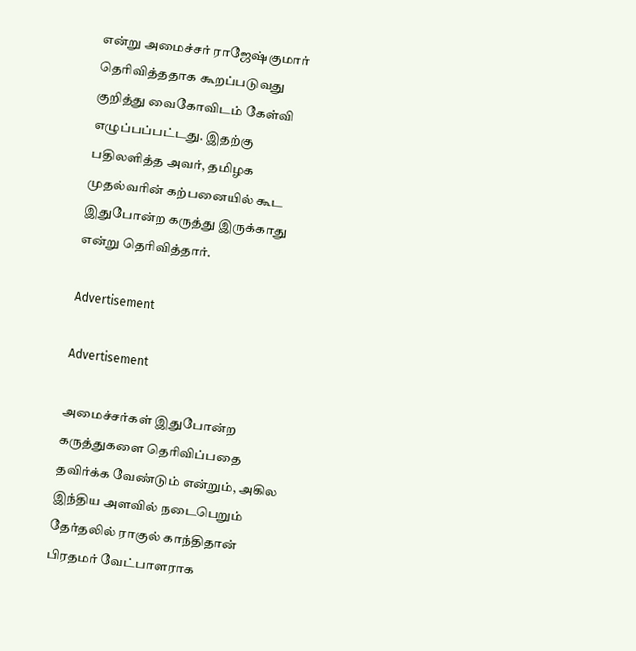என்று அமைச்சர் ராஜேஷ்குமார் தெரிவித்ததாக கூறப்படுவது குறித்து வைகோவிடம் கேள்வி எழுப்பப்பட்டது. இதற்கு பதிலளித்த அவர், தமிழக முதல்வரின் கற்பனையில் கூட இதுபோன்ற கருத்து இருக்காது என்று தெரிவித்தார்.

Advertisement

Advertisement

அமைச்சர்கள் இதுபோன்ற கருத்துகளை தெரிவிப்பதை தவிர்க்க வேண்டும் என்றும், அகில இந்திய அளவில் நடைபெறும் தேர்தலில் ராகுல் காந்திதான் பிரதமர் வேட்பாளராக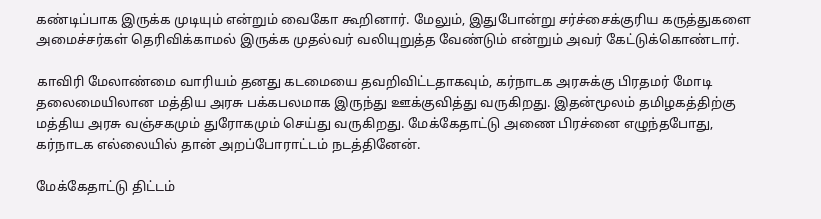கண்டிப்பாக இருக்க முடியும் என்றும் வைகோ கூறினார். மேலும், இதுபோன்று சர்ச்சைக்குரிய கருத்துகளை அமைச்சர்கள் தெரிவிக்காமல் இருக்க முதல்வர் வலியுறுத்த வேண்டும் என்றும் அவர் கேட்டுக்கொண்டார்.

காவிரி மேலாண்மை வாரியம் தனது கடமையை தவறிவிட்டதாகவும், கர்நாடக அரசுக்கு பிரதமர் மோடி தலைமையிலான மத்திய அரசு பக்கபலமாக இருந்து ஊக்குவித்து வருகிறது. இதன்மூலம் தமிழகத்திற்கு மத்திய அரசு வஞ்சகமும் துரோகமும் செய்து வருகிறது. மேக்கேதாட்டு அணை பிரச்னை எழுந்தபோது, கர்நாடக எல்லையில் தான் அறப்போராட்டம் நடத்தினேன்.

மேக்கேதாட்டு திட்டம்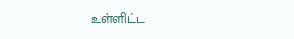உள்ளிட்ட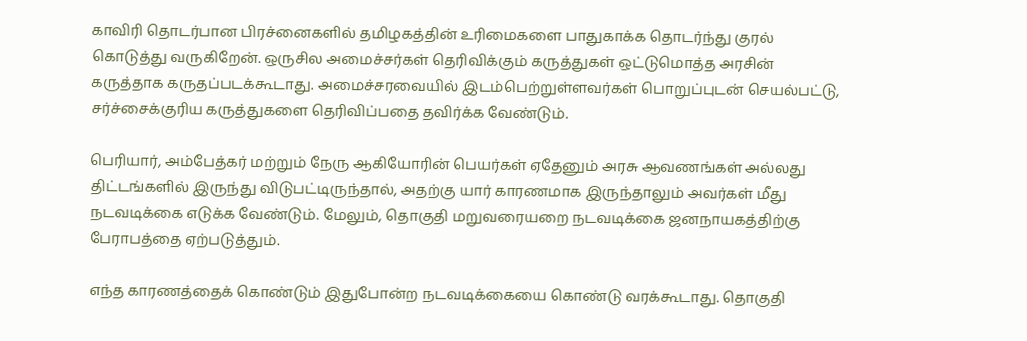காவிரி தொடர்பான பிரச்னைகளில் தமிழகத்தின் உரிமைகளை பாதுகாக்க தொடர்ந்து குரல் கொடுத்து வருகிறேன். ஒருசில அமைச்சர்கள் தெரிவிக்கும் கருத்துகள் ஒட்டுமொத்த அரசின் கருத்தாக கருதப்படக்கூடாது. அமைச்சரவையில் இடம்பெற்றுள்ளவர்கள் பொறுப்புடன் செயல்பட்டு, சர்ச்சைக்குரிய கருத்துகளை தெரிவிப்பதை தவிர்க்க வேண்டும்.

பெரியார், அம்பேத்கர் மற்றும் நேரு ஆகியோரின் பெயர்கள் ஏதேனும் அரசு ஆவணங்கள் அல்லது திட்டங்களில் இருந்து விடுபட்டிருந்தால், அதற்கு யார் காரணமாக இருந்தாலும் அவர்கள் மீது நடவடிக்கை எடுக்க வேண்டும். மேலும், தொகுதி மறுவரையறை நடவடிக்கை ஜனநாயகத்திற்கு பேராபத்தை ஏற்படுத்தும்.

எந்த காரணத்தைக் கொண்டும் இதுபோன்ற நடவடிக்கையை கொண்டு வரக்கூடாது. தொகுதி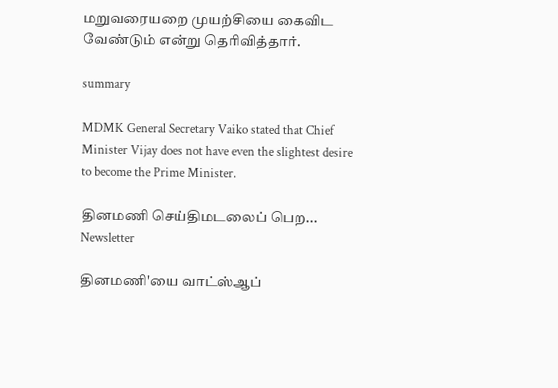மறுவரையறை முயற்சியை கைவிட வேண்டும் என்று தெரிவித்தார்.

summary

MDMK General Secretary Vaiko stated that Chief Minister Vijay does not have even the slightest desire to become the Prime Minister.

தினமணி செய்திமடலைப் பெற... Newsletter

தினமணி'யை வாட்ஸ்ஆப்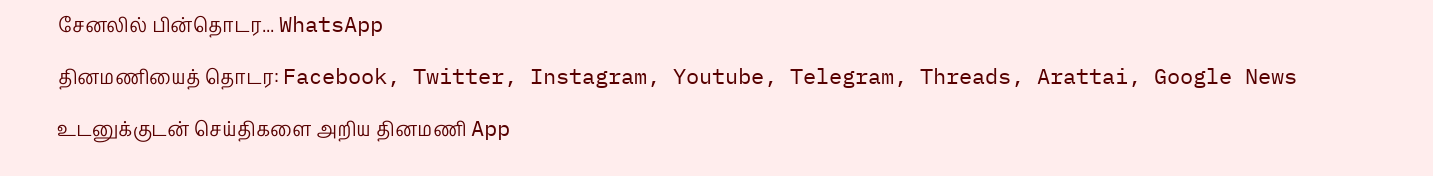சேனலில் பின்தொடர... WhatsApp

தினமணியைத் தொடர: Facebook, Twitter, Instagram, Youtube, Telegram, Threads, Arattai, Google News

உடனுக்குடன் செய்திகளை அறிய தினமணி App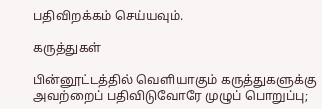பதிவிறக்கம் செய்யவும்.

கருத்துகள்

பின்னூட்டத்தில் வெளியாகும் கருத்துகளுக்கு அவற்றைப் பதிவிடுவோரே முழுப் பொறுப்பு;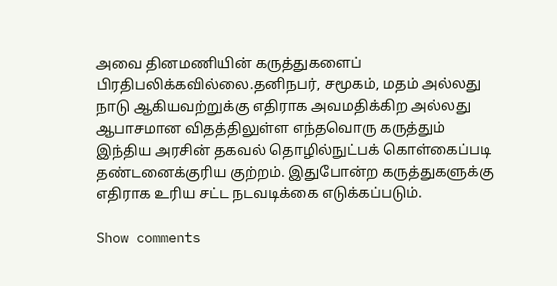அவை தினமணியின் கருத்துகளைப் பிரதிபலிக்கவில்லை.தனிநபர், சமூகம், மதம் அல்லது நாடு ஆகியவற்றுக்கு எதிராக அவமதிக்கிற அல்லது ஆபாசமான விதத்திலுள்ள எந்தவொரு கருத்தும் இந்திய அரசின் தகவல் தொழில்நுட்பக் கொள்கைப்படி தண்டனைக்குரிய குற்றம். இதுபோன்ற கருத்துகளுக்கு எதிராக உரிய சட்ட நடவடிக்கை எடுக்கப்படும்.

Show comments